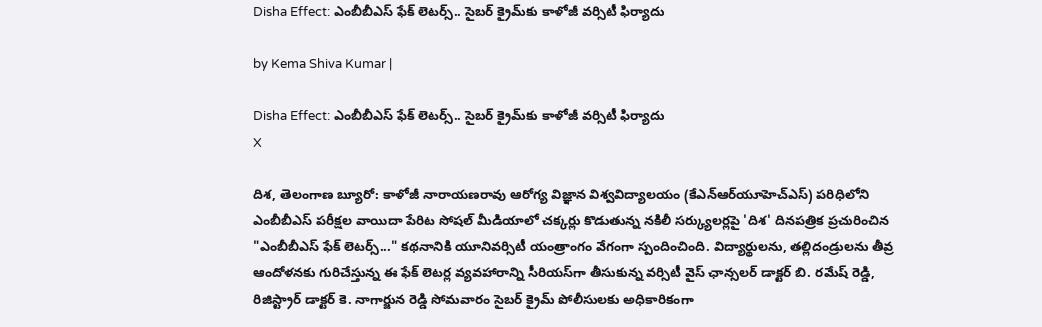Disha Effect: ఎంబీబీఎస్ ఫేక్ లెటర్స్.. సైబర్ క్రైమ్‌కు కాళోజీ వర్సిటీ ఫిర్యాదు

by Kema Shiva Kumar |

Disha Effect: ఎంబీబీఎస్ ఫేక్ లెటర్స్.. సైబర్ క్రైమ్‌కు కాళోజీ వర్సిటీ ఫిర్యాదు
X

దిశ, తెలంగాణ బ్యూరో: కాళోజీ నారాయణరావు ఆరోగ్య విజ్ఞాన విశ్వవిద్యాలయం (కేఎన్ఆర్‌యూహెచ్‌ఎస్) పరిధిలోని ఎంబీబీఎస్ పరీక్షల వాయిదా పేరిట సోషల్ మీడియాలో చక్కర్లు కొడుతున్న నకిలీ సర్క్యులర్లపై 'దిశ' దినపత్రిక ప్రచురించిన "ఎంబీబీఎస్ ఫేక్ లెటర్స్..." కథనానికి యూనివర్సిటీ యంత్రాంగం వేగంగా స్పందించింది. విద్యార్థులను, తల్లిదండ్రులను తీవ్ర ఆందోళనకు గురిచేస్తున్న ఈ ఫేక్ లెటర్ల వ్యవహారాన్ని సీరియస్‌గా తీసుకున్న వర్సిటీ వైస్ ఛాన్సలర్ డాక్టర్ బి. రమేష్ రెడ్డి, రిజిస్ట్రార్ డాక్టర్ కె. నాగార్జున రెడ్డి సోమవారం సైబర్ క్రైమ్ పోలీసులకు అధికారికంగా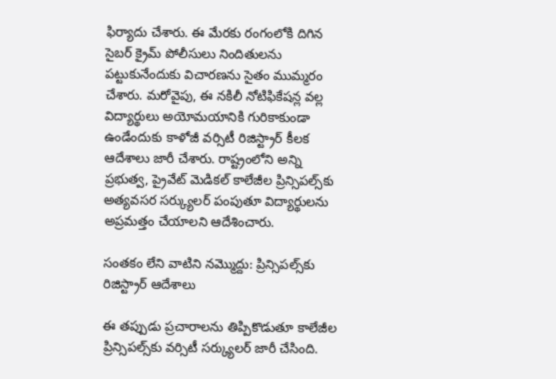ఫిర్యాదు చేశారు. ఈ మేరకు రంగంలోకి దిగిన సైబర్ క్రైమ్ పోలీసులు నిందితులను పట్టుకునేందుకు విచారణను సైతం ముమ్మరం చేశారు. మరోవైపు, ఈ నకిలీ నోటిఫికేషన్ల వల్ల విద్యార్థులు అయోమయానికి గురికాకుండా ఉండేందుకు కాళోజీ వర్సిటీ రిజిస్ట్రార్ కీలక ఆదేశాలు జారీ చేశారు. రాష్ట్రంలోని అన్ని ప్రభుత్వ, ప్రైవేట్ మెడికల్ కాలేజీల ప్రిన్సిపల్స్‌కు అత్యవసర సర్క్యులర్ పంపుతూ విద్యార్థులను అప్రమత్తం చేయాలని ఆదేశించారు.

సంతకం లేని వాటిని నమ్మొద్దు: ప్రిన్సిపల్స్‌కు రిజిస్ట్రార్ ఆదేశాలు

ఈ తప్పుడు ప్రచారాలను తిప్పికొడుతూ కాలేజీల ప్రిన్సిపల్స్‌కు వర్సిటీ సర్క్యులర్‌ జారీ చేసింది.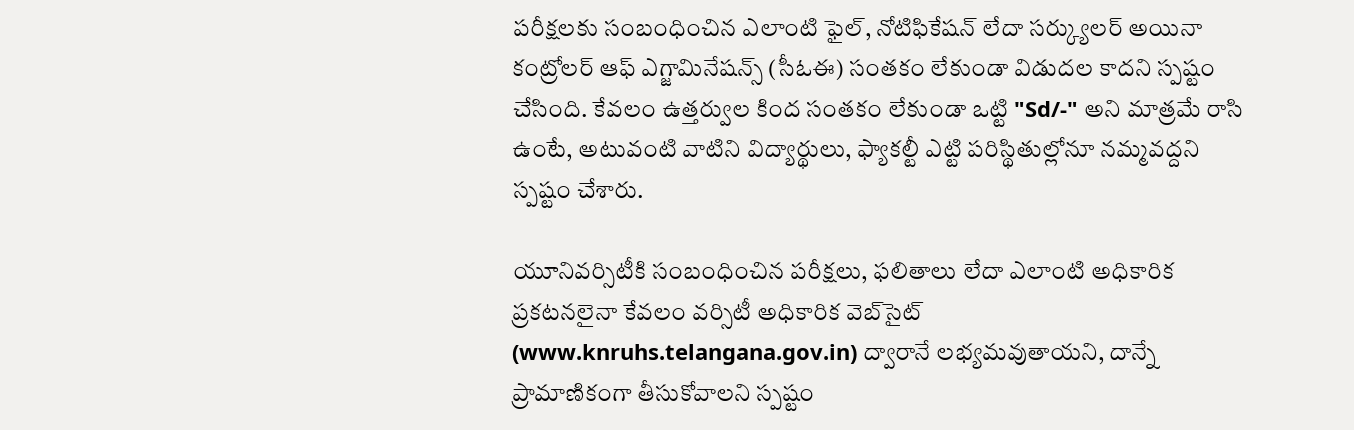పరీక్షలకు సంబంధించిన ఎలాంటి ఫైల్, నోటిఫికేషన్ లేదా సర్క్యులర్ అయినా కంట్రోలర్ ఆఫ్ ఎగ్జామినేషన్స్ (సీఓఈ) సంతకం లేకుండా విడుదల కాదని స్పష్టం చేసింది. కేవలం ఉత్తర్వుల కింద సంతకం లేకుండా ఒట్టి "Sd/-" అని మాత్రమే రాసి ఉంటే, అటువంటి వాటిని విద్యార్థులు, ఫ్యాకల్టీ ఎట్టి పరిస్థితుల్లోనూ నమ్మవద్దని స్పష్టం చేశారు.

యూనివర్సిటీకి సంబంధించిన పరీక్షలు, ఫలితాలు లేదా ఎలాంటి అధికారిక ప్రకటనలైనా కేవలం వర్సిటీ అధికారిక వెబ్‌సైట్ (www.knruhs.telangana.gov.in) ద్వారానే లభ్యమవుతాయని, దాన్నే ప్రామాణికంగా తీసుకోవాలని స్పష్టం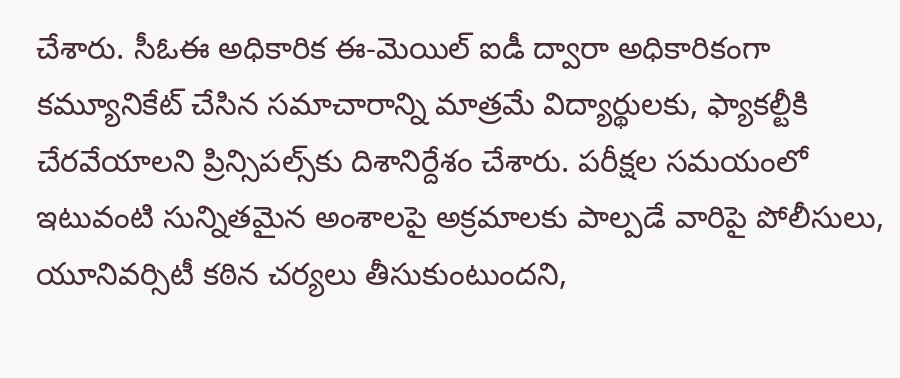చేశారు. సీఓఈ అధికారిక ఈ-మెయిల్ ఐడీ ద్వారా అధికారికంగా కమ్యూనికేట్ చేసిన సమాచారాన్ని మాత్రమే విద్యార్థులకు, ఫ్యాకల్టీకి చేరవేయాలని ప్రిన్సిపల్స్‌కు దిశానిర్దేశం చేశారు. పరీక్షల సమయంలో ఇటువంటి సున్నితమైన అంశాలపై అక్రమాలకు పాల్పడే వారిపై పోలీసులు, యూనివర్సిటీ కఠిన చర్యలు తీసుకుంటుందని,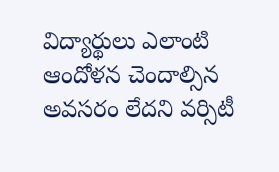విద్యార్థులు ఎలాంటి ఆందోళన చెందాల్సిన అవసరం లేదని వర్సిటీ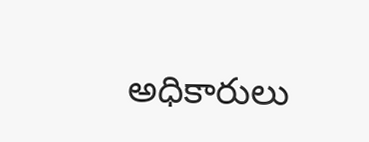అధికారులు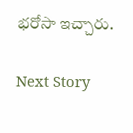భరోసా ఇచ్చారు.

Next Story